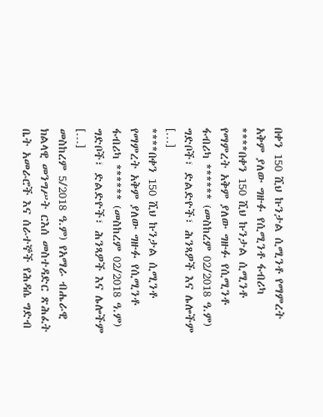በቀን 150 ሺህ ኩንታል ሲሚንቶ የማምረት አቅም ያለው ግዙፉ የሲሚንቶ ፋብሪካ
****በቀን 150 ሺህ ኩንታል ሲሚንቶ የማምረት አቅም ያለው ግዙፉ የሲሚንቶ ፋብሪካ ****** (መስከረም 02/2018 ዓ.ም) ግድቦች፣ ድልድዮች፣ ሕንጻዎች እና ሌሎችም […]
****በቀን 150 ሺህ ኩንታል ሲሚንቶ የማምረት አቅም ያለው ግዙፉ የሲሚንቶ ፋብሪካ ****** (መስከረም 02/2018 ዓ.ም) ግድቦች፣ ድልድዮች፣ ሕንጻዎች እና ሌሎችም […]
መስከረም 5/2018 ዓ.ም) የአማራ ብሔራዊ ክልላዊ መንግሥት ርእሰ መስተዳድር ጽሕፈት ቤት አመራሮች እና ሰራተኞች የሕዳሴ ግድብ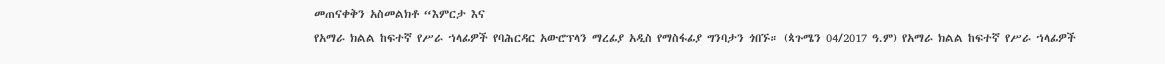መጠናቀቅን አስመልክቶ “እምርታ እና
የአማራ ክልል ከፍተኛ የሥራ ኀላፊዎች የባሕርዳር አውሮፕላን ማረፊያ አዲስ የማስፋፊያ ግንባታን ጎበኙ። (ጳጉሜን 04/2017 ዓ.ም) የአማራ ክልል ከፍተኛ የሥራ ኀላፊዎች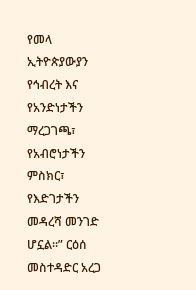የመላ ኢትዮጵያውያን የኅብረት እና የአንድነታችን ማረጋገጫ፣ የአብሮነታችን ምስክር፣ የእድገታችን መዳረሻ መንገድ ሆኗል።” ርዕሰ መስተዳድር አረጋ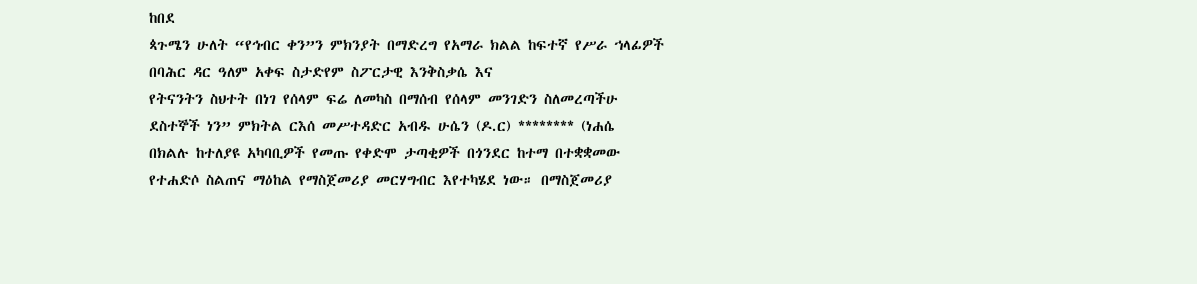ከበደ
ጳጉሜን ሁለት “የኅብር ቀን”ን ምክንያት በማድረግ የአማራ ክልል ከፍተኛ የሥራ ኀላፊዎች በባሕር ዳር ዓለም አቀፍ ስታድየም ስፖርታዊ እንቅስቃሴ እና
የትናንትን ስህተት በነገ የሰላም ፍሬ ለመካስ በማሰብ የሰላም መንገድን ስለመረጣችሁ ደስተኞች ነን” ምክትል ርእሰ መሥተዳድር አብዱ ሁሴን (ዶ.ር) ******** (ነሐሴ
በክልሉ ከተለያዩ አካባቢዎች የመጡ የቀድሞ ታጣቂዎች በጎንደር ከተማ በተቋቋመው የተሐድሶ ስልጠና ማዕከል የማስጀመሪያ መርሃግብር እየተካሄደ ነው። በማስጀመሪያ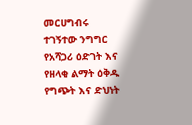መርሀግብሩ ተገኝተው ንግግር
የአሻጋሪ ዕድገት እና የዘላቂ ልማት ዕቅዱ የግጭት እና ድህነት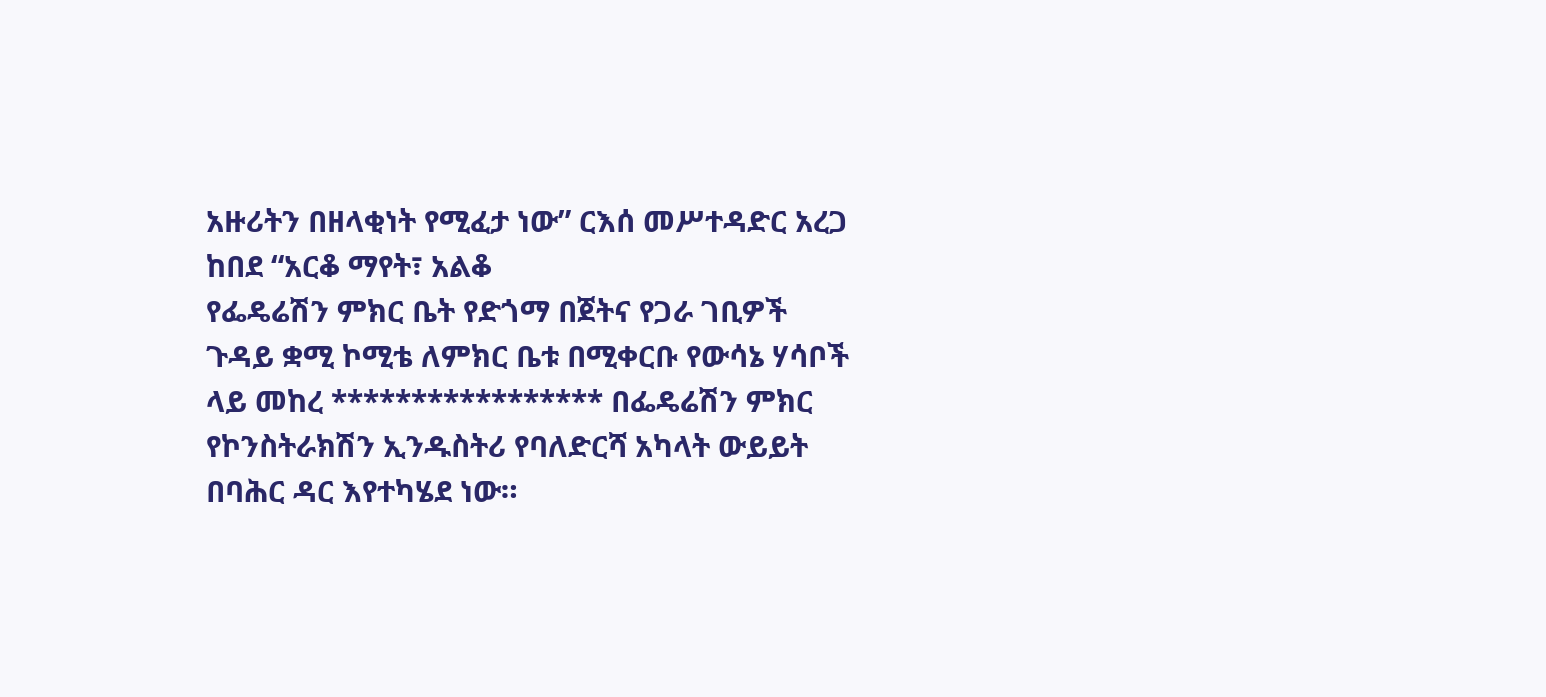አዙሪትን በዘላቂነት የሚፈታ ነው” ርእሰ መሥተዳድር አረጋ ከበደ “አርቆ ማየት፣ አልቆ
የፌዴሬሽን ምክር ቤት የድጎማ በጀትና የጋራ ገቢዎች ጉዳይ ቋሚ ኮሚቴ ለምክር ቤቱ በሚቀርቡ የውሳኔ ሃሳቦች ላይ መከረ ***************** በፌዴሬሽን ምክር
የኮንስትራክሽን ኢንዱስትሪ የባለድርሻ አካላት ውይይት በባሕር ዳር እየተካሄደ ነው።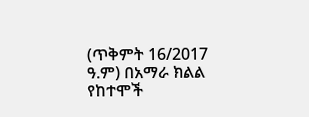(ጥቅምት 16/2017 ዓ.ም) በአማራ ክልል የከተሞች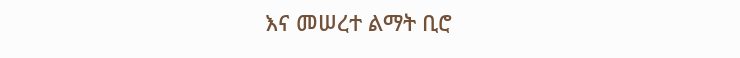እና መሠረተ ልማት ቢሮ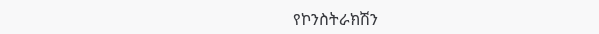የኮንስትራክሽን